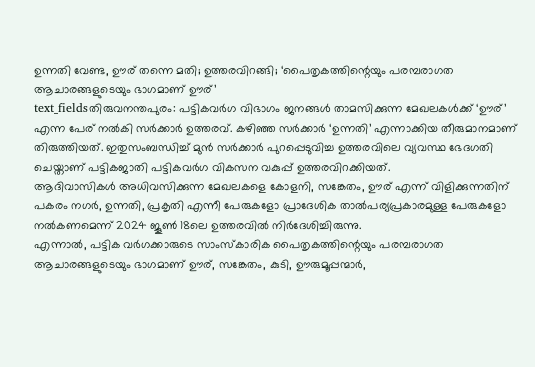ഉന്നതി വേണ്ട, ഊര് തന്നെ മതി; ഉത്തരവിറങ്ങി; ‘പൈതൃകത്തിന്റെയും പരമ്പരാഗത ആചാരങ്ങളുടെയും ഭാഗമാണ് ഊര്’
text_fieldsതിരുവനന്തപുരം: പട്ടികവർഗ വിഭാഗം ജനങ്ങൾ താമസിക്കുന്ന മേഖലകൾക്ക് ‘ഊര്’ എന്ന പേര് നൽകി സർക്കാർ ഉത്തരവ്. കഴിഞ്ഞ സർക്കാർ ‘ഉന്നതി’ എന്നാക്കിയ തീരുമാനമാണ് തിരുത്തിയത്. ഇതുസംബന്ധിച്ച് മുൻ സർക്കാർ പുറപ്പെടുവിച്ച ഉത്തരവിലെ വ്യവസ്ഥ ഭേദഗതി ചെയ്താണ് പട്ടികജാതി പട്ടികവർഗ വികസന വകുപ്പ് ഉത്തരവിറക്കിയത്.
ആദിവാസികൾ അധിവസിക്കുന്ന മേഖലകളെ കോളനി, സങ്കേതം, ഊര് എന്ന് വിളിക്കുന്നതിന് പകരം നഗർ, ഉന്നതി, പ്രകൃതി എന്നീ പേരുകളോ പ്രാദേശിക താൽപര്യപ്രകാരമുള്ള പേരുകളോ നൽകണമെന്ന് 2024 ജൂൺ 18ലെ ഉത്തരവിൽ നിർദേശിച്ചിരുന്നു.
എന്നാൽ, പട്ടിക വർഗക്കാരുടെ സാംസ്കാരിക പൈതൃകത്തിന്റെയും പരമ്പരാഗത ആചാരങ്ങളുടെയും ഭാഗമാണ് ഊര്, സങ്കേതം, കുടി, ഊരുമൂപ്പന്മാർ,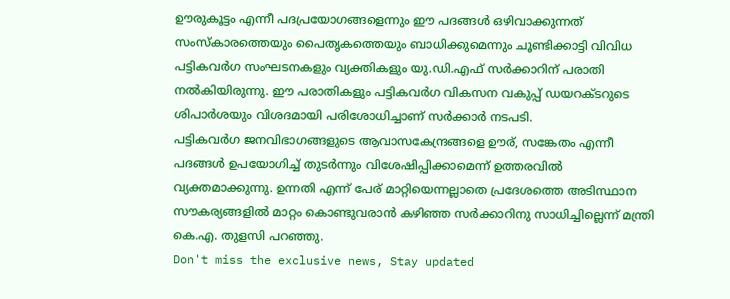ഊരുകൂട്ടം എന്നീ പദപ്രയോഗങ്ങളെന്നും ഈ പദങ്ങൾ ഒഴിവാക്കുന്നത് സംസ്കാരത്തെയും പൈതൃകത്തെയും ബാധിക്കുമെന്നും ചൂണ്ടിക്കാട്ടി വിവിധ പട്ടികവർഗ സംഘടനകളും വ്യക്തികളും യു.ഡി.എഫ് സർക്കാറിന് പരാതി നൽകിയിരുന്നു. ഈ പരാതികളും പട്ടികവർഗ വികസന വകുപ്പ് ഡയറക്ടറുടെ ശിപാർശയും വിശദമായി പരിശോധിച്ചാണ് സർക്കാർ നടപടി.
പട്ടികവർഗ ജനവിഭാഗങ്ങളുടെ ആവാസകേന്ദ്രങ്ങളെ ഊര്, സങ്കേതം എന്നീ പദങ്ങൾ ഉപയോഗിച്ച് തുടർന്നും വിശേഷിപ്പിക്കാമെന്ന് ഉത്തരവിൽ വ്യക്തമാക്കുന്നു. ഉന്നതി എന്ന് പേര് മാറ്റിയെന്നല്ലാതെ പ്രദേശത്തെ അടിസ്ഥാന സൗകര്യങ്ങളിൽ മാറ്റം കൊണ്ടുവരാൻ കഴിഞ്ഞ സർക്കാറിനു സാധിച്ചില്ലെന്ന് മന്ത്രി കെ.എ. തുളസി പറഞ്ഞു.
Don't miss the exclusive news, Stay updated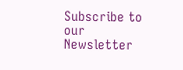Subscribe to our Newsletter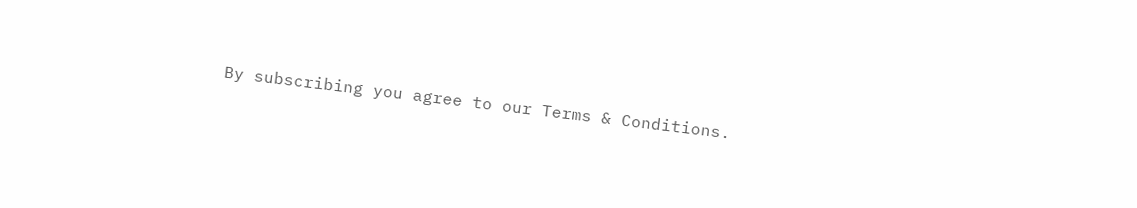By subscribing you agree to our Terms & Conditions.